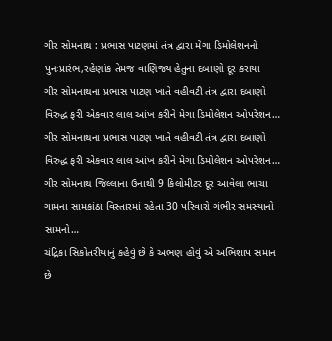ગીર સોમનાથ : પ્રભાસ પાટણમાં તંત્ર દ્વારા મેગા ડિમોલેશનનો પુનઃપ્રારંભ,રહેણાંક તેમજ વાણિજ્ય હેતુના દબાણો દૂર કરાયા
ગીર સોમનાથના પ્રભાસ પાટણ ખાતે વહીવટી તંત્ર દ્વારા દબાણો વિરુદ્ધ ફરી એકવાર લાલ આંખ કરીને મેગા ડિમોલેશન ઓપરેશન…
ગીર સોમનાથના પ્રભાસ પાટણ ખાતે વહીવટી તંત્ર દ્વારા દબાણો વિરુદ્ધ ફરી એકવાર લાલ આંખ કરીને મેગા ડિમોલેશન ઓપરેશન…
ગીર સોમનાથ જિલ્લાના ઉનાથી 9 કિલોમીટર દૂર આવેલા ભાચા ગામના સામકાંઠા વિસ્તારમાં રહેતા 30 પરિવારો ગંભીર સમસ્યાનો સામનો…
ચંદ્રિકા સિકોતરીયાનું કહેવું છે કે અભણ હોવું એ અભિશાપ સમાન છે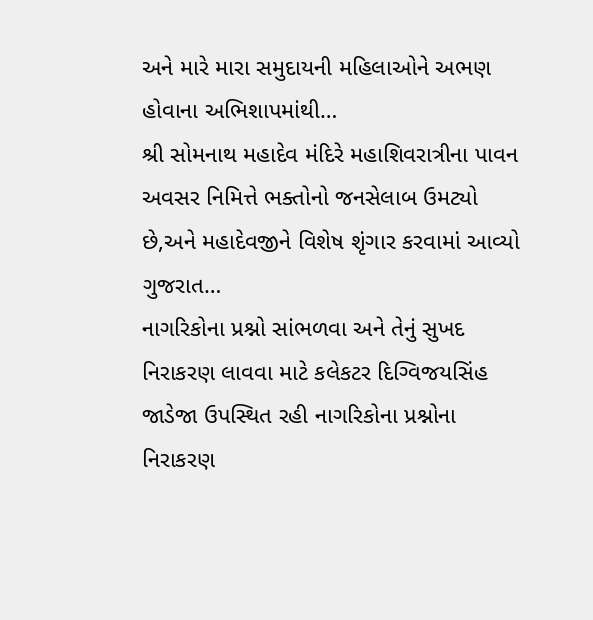અને મારે મારા સમુદાયની મહિલાઓને અભણ હોવાના અભિશાપમાંથી…
શ્રી સોમનાથ મહાદેવ મંદિરે મહાશિવરાત્રીના પાવન અવસર નિમિત્તે ભક્તોનો જનસેલાબ ઉમટ્યો છે,અને મહાદેવજીને વિશેષ શૃંગાર કરવામાં આવ્યો ગુજરાત…
નાગરિકોના પ્રશ્નો સાંભળવા અને તેનું સુખદ નિરાકરણ લાવવા માટે કલેકટર દિગ્વિજયસિંહ જાડેજા ઉપસ્થિત રહી નાગરિકોના પ્રશ્નોના નિરાકરણ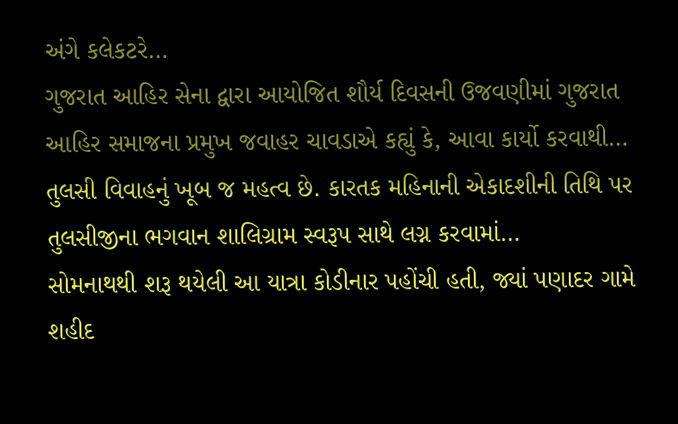અંગે કલેકટરે…
ગુજરાત આહિર સેના દ્વારા આયોજિત શૌર્ય દિવસની ઉજવણીમાં ગુજરાત આહિર સમાજના પ્રમુખ જવાહર ચાવડાએ કહ્યું કે, આવા કાર્યો કરવાથી…
તુલસી વિવાહનું ખૂબ જ મહત્વ છે. કારતક મહિનાની એકાદશીની તિથિ પર તુલસીજીના ભગવાન શાલિગ્રામ સ્વરૂપ સાથે લગ્ન કરવામાં…
સોમનાથથી શરૂ થયેલી આ યાત્રા કોડીનાર પહોંચી હતી, જ્યાં પણાદર ગામે શહીદ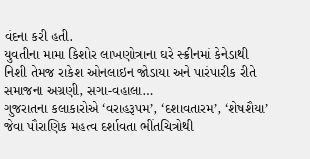વંદના કરી હતી.
યુવતીના મામા કિશોર લાખણોત્રાના ઘરે સ્ક્રીનમાં કેનેડાથી નિશી તેમજ રાકેશ ઓનલાઇન જોડાયા અને પારંપારીક રીતે સમાજના અગ્રણી, સગા-વહાલા…
ગુજરાતના કલાકારોએ ‘વરાહરૂપમ’, ‘દશાવતારમ’, ‘શેષશૈયા’ જેવા પૌરાણિક મહત્વ દર્શાવતા ભીંતચિત્રોથી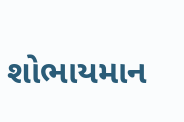શોભાયમાન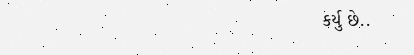કર્યુ છે..